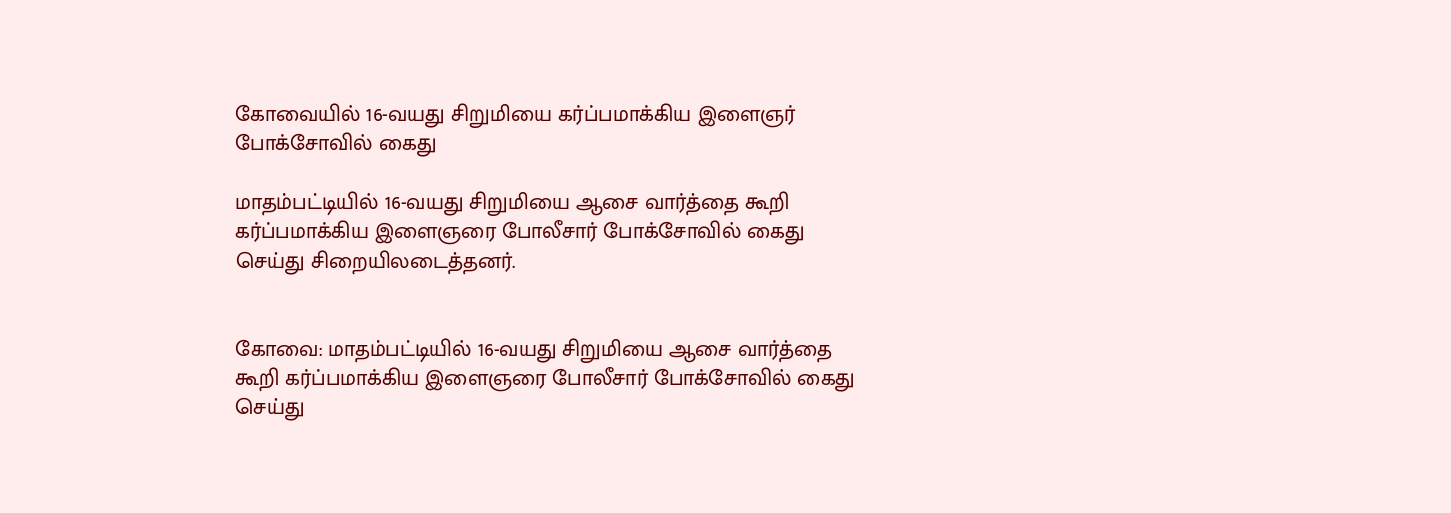கோவையில் 16-வயது சிறுமியை கர்ப்பமாக்கிய இளைஞர் போக்சோவில் கைது

மாதம்பட்டியில் 16-வயது சிறுமியை ஆசை வார்த்தை கூறி கர்ப்பமாக்கிய இளைஞரை போலீசார் போக்சோவில் கைது செய்து சிறையிலடைத்தனர்.


கோவை: மாதம்பட்டியில் 16-வயது சிறுமியை ஆசை வார்த்தை கூறி கர்ப்பமாக்கிய இளைஞரை போலீசார் போக்சோவில் கைது செய்து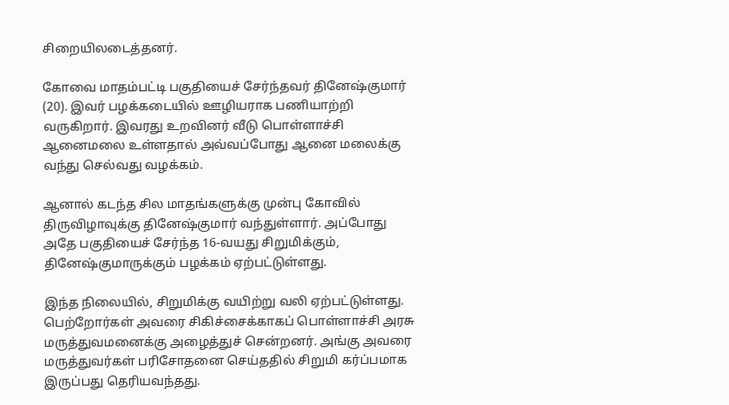சிறையிலடைத்தனர்.

கோவை மாதம்பட்டி பகுதியைச் சேர்ந்தவர் தினேஷ்குமார் (20). இவர் பழக்கடையில் ஊழியராக பணியாற்றி வருகிறார். இவரது உறவினர் வீடு பொள்ளாச்சி ஆனைமலை உள்ளதால் அவ்வப்போது ஆனை மலைக்கு வந்து செல்வது வழக்கம்.

ஆனால் கடந்த சில மாதங்களுக்கு முன்பு கோவில் திருவிழாவுக்கு தினேஷ்குமார் வந்துள்ளார். அப்போது அதே பகுதியைச் சேர்ந்த 16-வயது சிறுமிக்கும், தினேஷ்குமாருக்கும் பழக்கம் ஏற்பட்டுள்ளது.

இந்த நிலையில், சிறுமிக்கு வயிற்று வலி ஏற்பட்டுள்ளது. பெற்றோர்கள் அவரை சிகிச்சைக்காகப் பொள்ளாச்சி அரசு மருத்துவமனைக்கு அழைத்துச் சென்றனர். அங்கு அவரை மருத்துவர்கள் பரிசோதனை செய்ததில் சிறுமி கர்ப்பமாக இருப்பது தெரியவந்தது.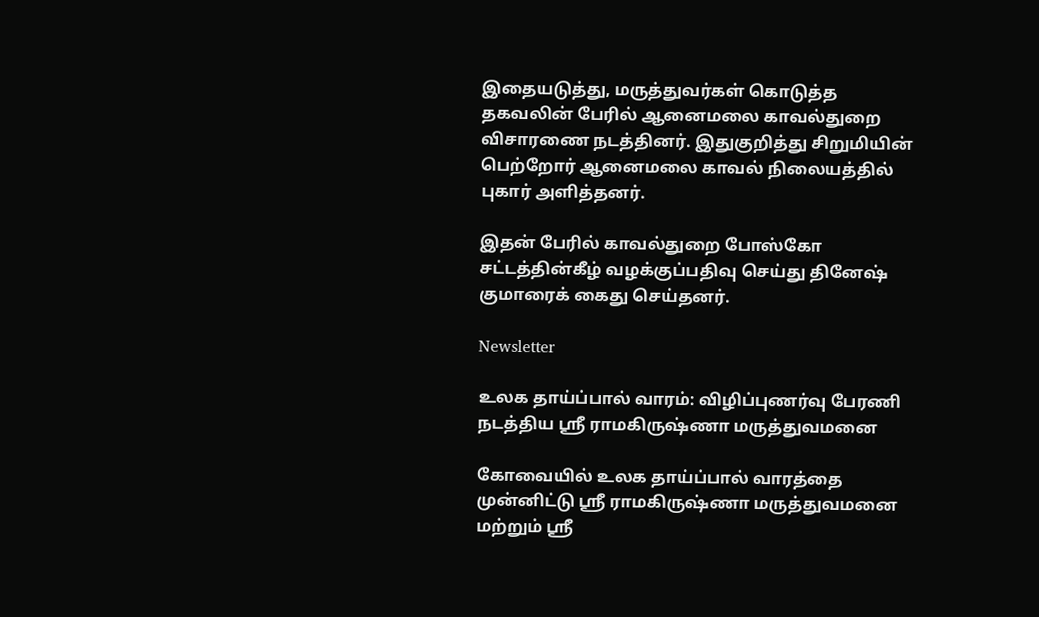இதையடுத்து, மருத்துவர்கள் கொடுத்த தகவலின் பேரில் ஆனைமலை காவல்துறை விசாரணை நடத்தினர். இதுகுறித்து சிறுமியின் பெற்றோர் ஆனைமலை காவல் நிலையத்தில் புகார் அளித்தனர்.

இதன் பேரில் காவல்துறை போஸ்கோ சட்டத்தின்கீழ் வழக்குப்பதிவு செய்து தினேஷ் குமாரைக் கைது செய்தனர்.

Newsletter

உலக தாய்ப்பால் வாரம்: விழிப்புணர்வு பேரணி நடத்திய ஸ்ரீ ராமகிருஷ்ணா மருத்துவமனை

கோவையில் உலக தாய்ப்பால் வாரத்தை முன்னிட்டு ஸ்ரீ ராமகிருஷ்ணா மருத்துவமனை மற்றும் ஸ்ரீ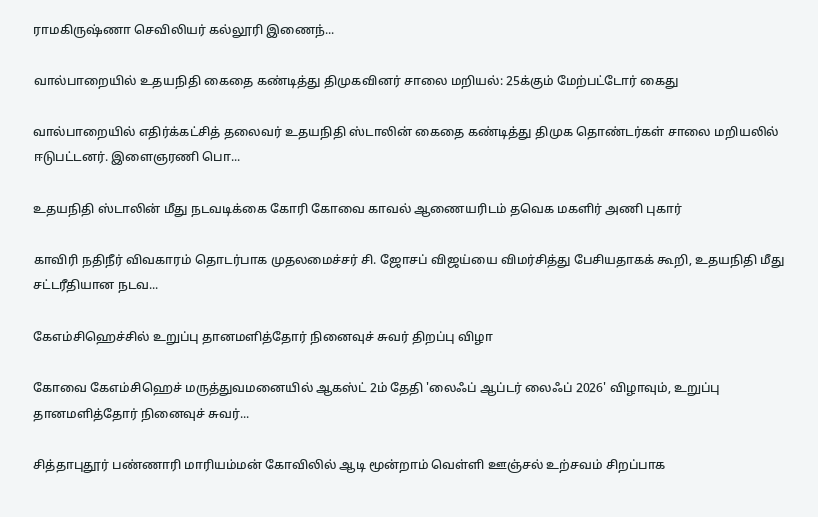ராமகிருஷ்ணா செவிலியர் கல்லூரி இணைந்...

வால்பாறையில் உதயநிதி கைதை கண்டித்து திமுகவினர் சாலை மறியல்: 25க்கும் மேற்பட்டோர் கைது

வால்பாறையில் எதிர்க்கட்சித் தலைவர் உதயநிதி ஸ்டாலின் கைதை கண்டித்து திமுக தொண்டர்கள் சாலை மறியலில் ஈடுபட்டனர். இளைஞரணி பொ...

உதயநிதி ஸ்டாலின் மீது நடவடிக்கை கோரி கோவை காவல் ஆணையரிடம் தவெக மகளிர் அணி புகார்

காவிரி நதிநீர் விவகாரம் தொடர்பாக முதலமைச்சர் சி. ஜோசப் விஜய்யை விமர்சித்து பேசியதாகக் கூறி, உதயநிதி மீது சட்டரீதியான நடவ...

கேஎம்சிஹெச்சில் உறுப்பு தானமளித்தோர் நினைவுச் சுவர் திறப்பு விழா

கோவை கேஎம்சிஹெச் மருத்துவமனையில் ஆகஸ்ட் 2ம் தேதி 'லைஃப் ஆப்டர் லைஃப் 2026' விழாவும், உறுப்பு தானமளித்தோர் நினைவுச் சுவர்...

சித்தாபுதூர் பண்ணாரி மாரியம்மன் கோவிலில் ஆடி மூன்றாம் வெள்ளி ஊஞ்சல் உற்சவம் சிறப்பாக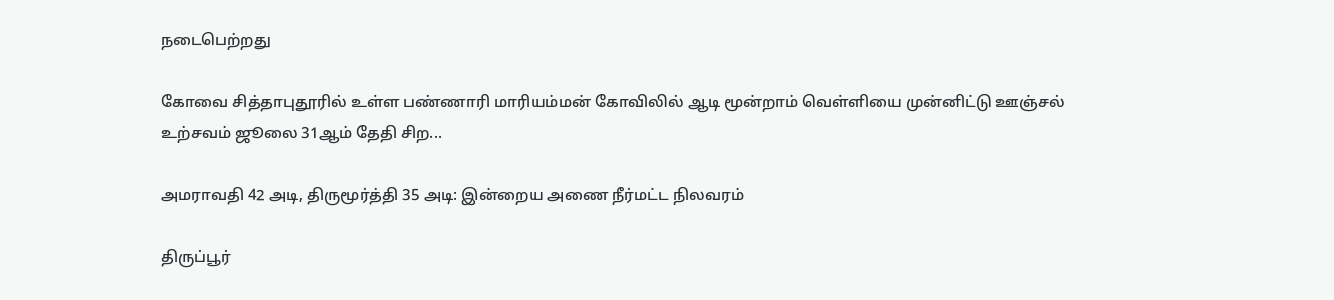நடைபெற்றது

கோவை சித்தாபுதூரில் உள்ள பண்ணாரி மாரியம்மன் கோவிலில் ஆடி மூன்றாம் வெள்ளியை முன்னிட்டு ஊஞ்சல் உற்சவம் ஜூலை 31ஆம் தேதி சிற...

அமராவதி 42 அடி, திருமூர்த்தி 35 அடி: இன்றைய அணை நீர்மட்ட நிலவரம்

திருப்பூர்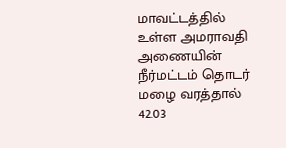மாவட்டத்தில் உள்ள அமராவதி அணையின் நீர்மட்டம் தொடர் மழை வரத்தால் 42.03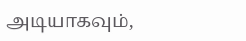அடியாகவும்,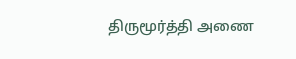திருமூர்த்தி அணை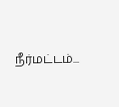நீர்மட்டம்...